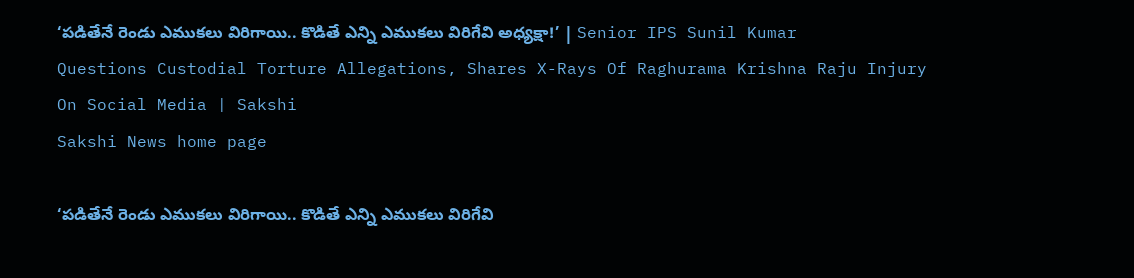‘పడితేనే రెండు ఎముకలు విరిగాయి.. కొడితే ఎన్ని ఎముకలు విరిగేవి అధ్యక్షా!’ | Senior IPS Sunil Kumar Questions Custodial Torture Allegations, Shares X-Rays Of Raghurama Krishna Raju Injury On Social Media | Sakshi
Sakshi News home page

‘పడితేనే రెండు ఎముకలు విరిగాయి.. కొడితే ఎన్ని ఎముకలు విరిగేవి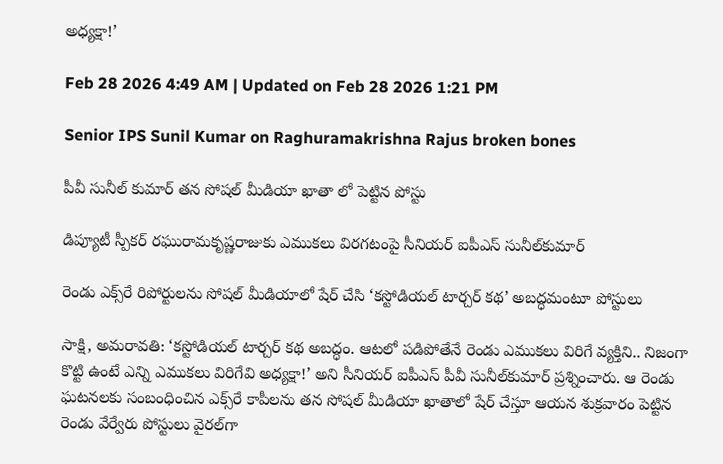అధ్యక్షా!’

Feb 28 2026 4:49 AM | Updated on Feb 28 2026 1:21 PM

Senior IPS Sunil Kumar on Raghuramakrishna Rajus broken bones

పీవీ సునీల్‌ కుమార్‌ తన సోషల్‌ మీడియా ఖాతా లో పెట్టిన పోస్టు

డిప్యూటీ స్పీకర్‌ రఘురామకృష్ణరాజుకు ఎముకలు విరగటంపై సీనియర్‌ ఐపీఎస్‌ సునీల్‌కుమార్‌

రెండు ఎక్స్‌రే రిపోర్టులను సోషల్‌ మీడియాలో షేర్‌ చేసి ‘కస్టోడియల్‌ టార్చర్‌ కథ’ అబద్ధమంటూ పోస్టులు

సాక్షి, అమరావతి: ‘కస్టోడియల్‌ టార్చర్‌ కథ అబద్ధం. ఆటలో పడిపోతేనే రెండు ఎముకలు విరిగే వ్యక్తిని.. నిజంగా కొట్టి ఉంటే ఎన్ని ఎముకలు విరిగేవి అధ్యక్షా!’ అని సీనియర్‌ ఐపీఎస్‌ పీవీ సునీల్‌కుమార్‌ ప్రశ్నించారు. ఆ రెండు ఘటనలకు సంబంధించిన ఎక్స్‌రే కాపీలను తన సోషల్‌ మీడియా ఖాతాలో షేర్‌ చేస్తూ ఆయన శుక్రవారం పెట్టిన రెండు వేర్వేరు పోస్టులు వైరల్‌గా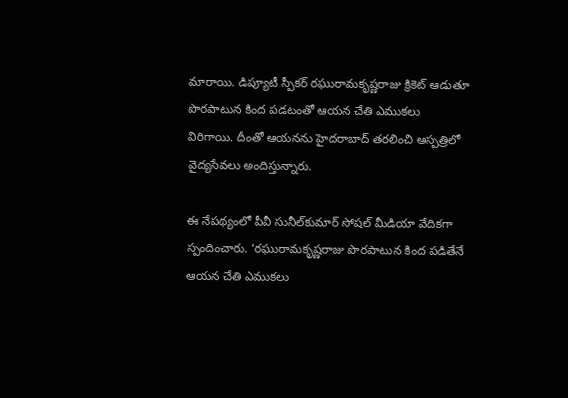మారాయి. డిప్యూటీ స్పీకర్‌ రఘురామకృష్ణరాజు క్రికెట్‌ ఆడుతూ పొరపాటున కింద పడటంతో ఆయన చేతి ఎముకలు విరిగాయి. దీంతో ఆయనను హైదరాబాద్‌ తరలించి ఆస్పత్రిలో వైద్యసేవలు అందిస్తున్నారు.

ఈ నేపథ్యంలో పీవీ సునీల్‌కుమార్‌ సోషల్‌ మీడియా వేదికగా స్పందించారు. ‘రఘురామకృష్ణరాజు పొరపాటున కింద పడితేనే ఆయన చేతి ఎముకలు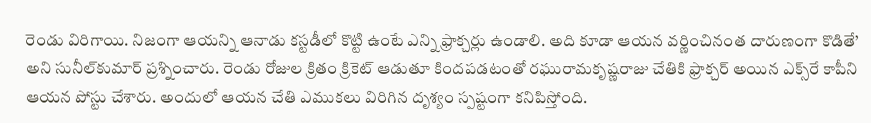రెండు విరిగాయి. నిజంగా ఆయన్ని ఆనాడు కస్టడీలో కొట్టి ఉంటే ఎన్ని ఫ్రాక్చర్లు ఉండాలి. అది కూడా ఆయన వర్ణించినంత దారుణంగా కొడితే’ అని సునీల్‌కుమార్‌ ప్రశ్నించారు. రెండు రోజుల క్రితం క్రికెట్‌ ఆడుతూ కిందపడటంతో రఘురామకృష్ణరాజు చేతికి ఫ్రాక్చర్‌ అయిన ఎక్స్‌రే కాపీని ఆయన పోస్టు చేశారు. అందులో ఆయన చేతి ఎముకలు విరిగిన దృశ్యం స్పష్టంగా కనిపిస్తోంది.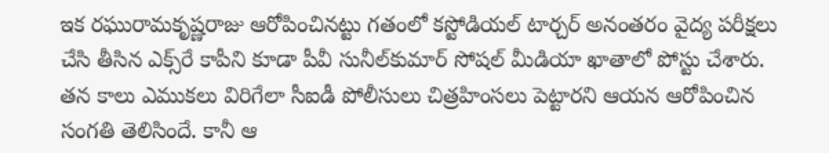ఇక రఘురామకృష్ణరాజు ఆరోపించినట్టు గతంలో కస్టోడియల్‌ టార్చర్‌ అనంతరం వైద్య పరీక్షలు చేసి తీసిన ఎక్స్‌రే కాపీని కూడా పీవీ సునీల్‌కుమార్‌ సోషల్‌ మీడియా ఖాతాలో పోస్టు చేశారు. తన కాలు ఎముకలు విరిగేలా సీఐడీ పోలీసులు చిత్రహింసలు పెట్టారని ఆయన ఆరోపించిన సంగతి తెలిసిందే. కానీ ఆ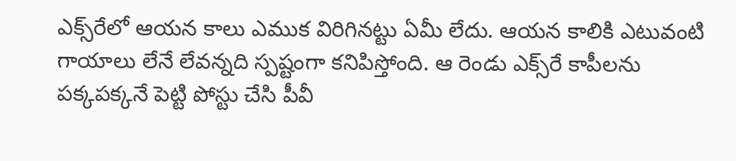ఎక్స్‌రేలో ఆయన కాలు ఎముక విరిగినట్టు ఏమీ లేదు. ఆయన కాలికి ఎటువంటి గాయాలు లేనే లేవన్నది స్పష్టంగా కనిపిస్తోంది. ఆ రెండు ఎక్స్‌రే కాపీలను  పక్కపక్కనే పెట్టి పోస్టు చేసి పీవీ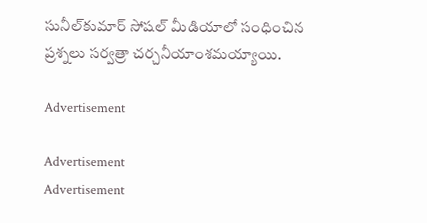సునీల్‌కుమార్‌ సోషల్‌ మీడియాలో సంధించిన ప్రశ్నలు సర్వత్రా చర్చనీయాంశమయ్యాయి.

Advertisement

Advertisement
Advertisement